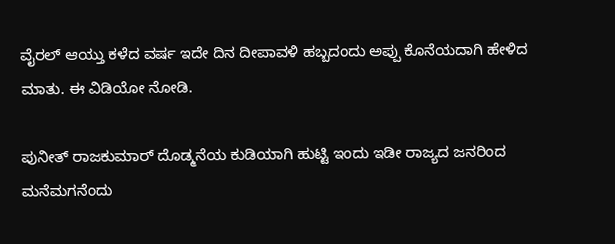ವೈರಲ್ ಆಯ್ತು ಕಳೆದ ವರ್ಷ ಇದೇ ದಿನ ದೀಪಾವಳಿ ಹಬ್ಬದಂದು ಅಪ್ಪು ಕೊನೆಯದಾಗಿ ಹೇಳಿದ ಮಾತು. ಈ ವಿಡಿಯೋ ನೋಡಿ.

ಪುನೀತ್ ರಾಜಕುಮಾರ್ ದೊಡ್ಮನೆಯ ಕುಡಿಯಾಗಿ ಹುಟ್ಟಿ ಇಂದು ಇಡೀ ರಾಜ್ಯದ ಜನರಿಂದ ಮನೆಮಗನೆಂದು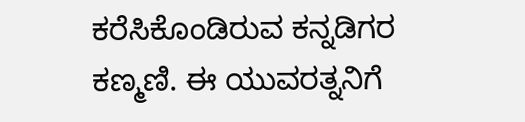ಕರೆಸಿಕೊಂಡಿರುವ ಕನ್ನಡಿಗರ ಕಣ್ಮಣಿ. ಈ ಯುವರತ್ನನಿಗೆ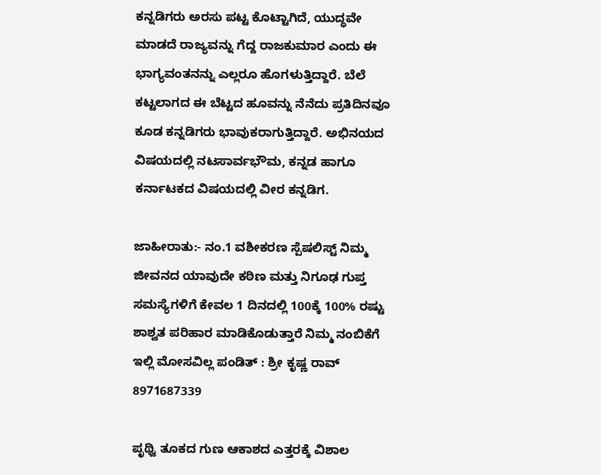ಕನ್ನಡಿಗರು ಅರಸು ಪಟ್ಟ ಕೊಟ್ಟಾಗಿದೆ, ಯುದ್ಧವೇ ಮಾಡದೆ ರಾಜ್ಯವನ್ನು ಗೆದ್ದ ರಾಜಕುಮಾರ ಎಂದು ಈ ಭಾಗ್ಯವಂತನನ್ನು ಎಲ್ಲರೂ ಹೊಗಳುತ್ತಿದ್ದಾರೆ. ಬೆಲೆ ಕಟ್ಟಲಾಗದ ಈ ಬೆಟ್ಟದ ಹೂವನ್ನು ನೆನೆದು ಪ್ರತಿದಿನವೂ ಕೂಡ ಕನ್ನಡಿಗರು ಭಾವುಕರಾಗುತ್ತಿದ್ದಾರೆ. ಅಭಿನಯದ ವಿಷಯದಲ್ಲಿ ನಟಸಾರ್ವಭೌಮ, ಕನ್ನಡ ಹಾಗೂ ಕರ್ನಾಟಕದ ವಿಷಯದಲ್ಲಿ ವೀರ ಕನ್ನಡಿಗ.

ಜಾಹೀರಾತು:- ನಂ.1 ವಶೀಕರಣ ಸ್ಪೆಷಲಿಸ್ಟ್ ನಿಮ್ಮ ಜೀವನದ ಯಾವುದೇ ಕಠಿಣ ಮತ್ತು ನಿಗೂಢ ಗುಪ್ತ ಸಮಸ್ಯೆಗಳಿಗೆ ಕೇವಲ 1 ದಿನದಲ್ಲಿ 100ಕ್ಕೆ 100% ರಷ್ಟು ಶಾಶ್ವತ ಪರಿಹಾರ ಮಾಡಿಕೊಡುತ್ತಾರೆ ನಿಮ್ಮ ನಂಬಿಕೆಗೆ ಇಲ್ಲಿ ಮೋಸವಿಲ್ಲ ಪಂಡಿತ್ : ಶ್ರೀ ಕೃಷ್ಣ ರಾವ್ 8971687339

ಪೃಥ್ವಿ ತೂಕದ ಗುಣ ಆಕಾಶದ ಎತ್ತರಕ್ಕೆ ವಿಶಾಲ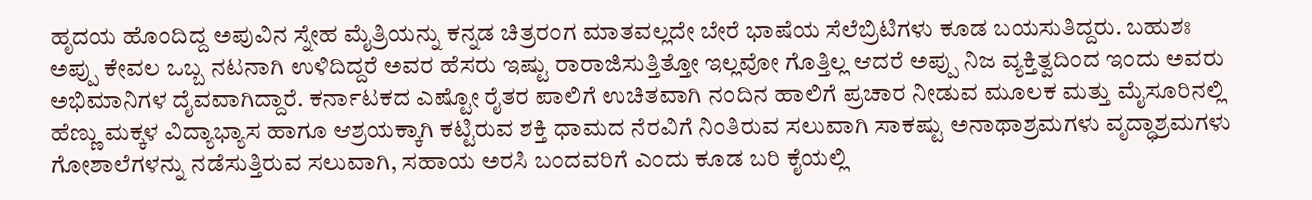ಹೃದಯ ಹೊಂದಿದ್ದ ಅಪುವಿನ ಸ್ನೇಹ ಮೈತ್ರಿಯನ್ನು ಕನ್ನಡ ಚಿತ್ರರಂಗ ಮಾತವಲ್ಲದೇ ಬೇರೆ ಭಾಷೆಯ ಸೆಲೆಬ್ರಿಟಿಗಳು ಕೂಡ ಬಯಸುತಿದ್ದರು. ಬಹುಶಃ ಅಪ್ಪು ಕೇವಲ ಒಬ್ಬ ನಟನಾಗಿ ಉಳಿದಿದ್ದರೆ ಅವರ ಹೆಸರು ಇಷ್ಟು ರಾರಾಜಿಸುತ್ತಿತ್ತೋ ಇಲ್ಲವೋ ಗೊತ್ತಿಲ್ಲ ಆದರೆ ಅಪ್ಪು ನಿಜ ವ್ಯಕ್ತಿತ್ವದಿಂದ ಇಂದು ಅವರು ಅಭಿಮಾನಿಗಳ ದೈವವಾಗಿದ್ದಾರೆ. ಕರ್ನಾಟಕದ ಎಷ್ಟೋ ರೈತರ ಪಾಲಿಗೆ ಉಚಿತವಾಗಿ ನಂದಿನ ಹಾಲಿಗೆ ಪ್ರಚಾರ ನೀಡುವ ಮೂಲಕ ಮತ್ತು ಮೈಸೂರಿನಲ್ಲಿ ಹೆಣ್ಣು ಮಕ್ಕಳ ವಿದ್ಯಾಭ್ಯಾಸ ಹಾಗೂ ಆಶ್ರಯಕ್ಕಾಗಿ ಕಟ್ಟಿರುವ ಶಕ್ತಿ ಧಾಮದ ನೆರವಿಗೆ ನಿಂತಿರುವ ಸಲುವಾಗಿ ಸಾಕಷ್ಟು ಅನಾಥಾಶ್ರಮಗಳು ವೃದ್ಧಾಶ್ರಮಗಳು ಗೋಶಾಲೆಗಳನ್ನು ನಡೆಸುತ್ತಿರುವ ಸಲುವಾಗಿ, ಸಹಾಯ ಅರಸಿ ಬಂದವರಿಗೆ ಎಂದು ಕೂಡ ಬರಿ ಕೈಯಲ್ಲಿ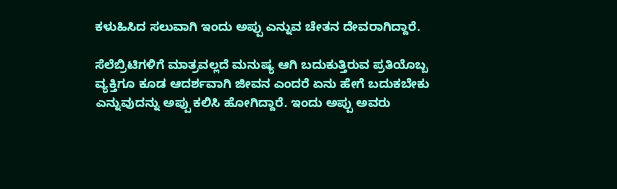ಕಳುಹಿಸಿದ ಸಲುವಾಗಿ ಇಂದು ಅಪ್ಪು ಎನ್ನುವ ಚೇತನ ದೇವರಾಗಿದ್ದಾರೆ.

ಸೆಲೆಬ್ರಿಟಿಗಳಿಗೆ ಮಾತ್ರವಲ್ಲದೆ ಮನುಷ್ಯ ಆಗಿ ಬದುಕುತ್ತಿರುವ ಪ್ರತಿಯೊಬ್ಬ ವ್ಯಕ್ತಿಗೂ ಕೂಡ ಆದರ್ಶವಾಗಿ ಜೀವನ ಎಂದರೆ ಏನು ಹೇಗೆ ಬದುಕಬೇಕು ಎನ್ನುವುದನ್ನು ಅಪ್ಪು ಕಲಿಸಿ ಹೋಗಿದ್ದಾರೆ. ಇಂದು ಅಪ್ಪು ಅವರು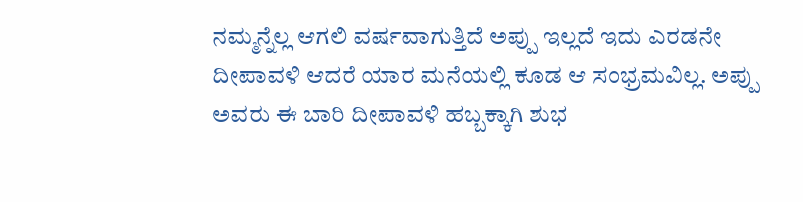ನಮ್ಮನ್ನೆಲ್ಲ ಆಗಲಿ ವರ್ಷವಾಗುತ್ತಿದೆ ಅಪ್ಪು ಇಲ್ಲದೆ ಇದು ಎರಡನೇ ದೀಪಾವಳಿ ಆದರೆ ಯಾರ ಮನೆಯಲ್ಲಿ ಕೂಡ ಆ ಸಂಭ್ರಮವಿಲ್ಲ. ಅಪ್ಪು ಅವರು ಈ ಬಾರಿ ದೀಪಾವಳಿ ಹಬ್ಬಕ್ಕಾಗಿ ಶುಭ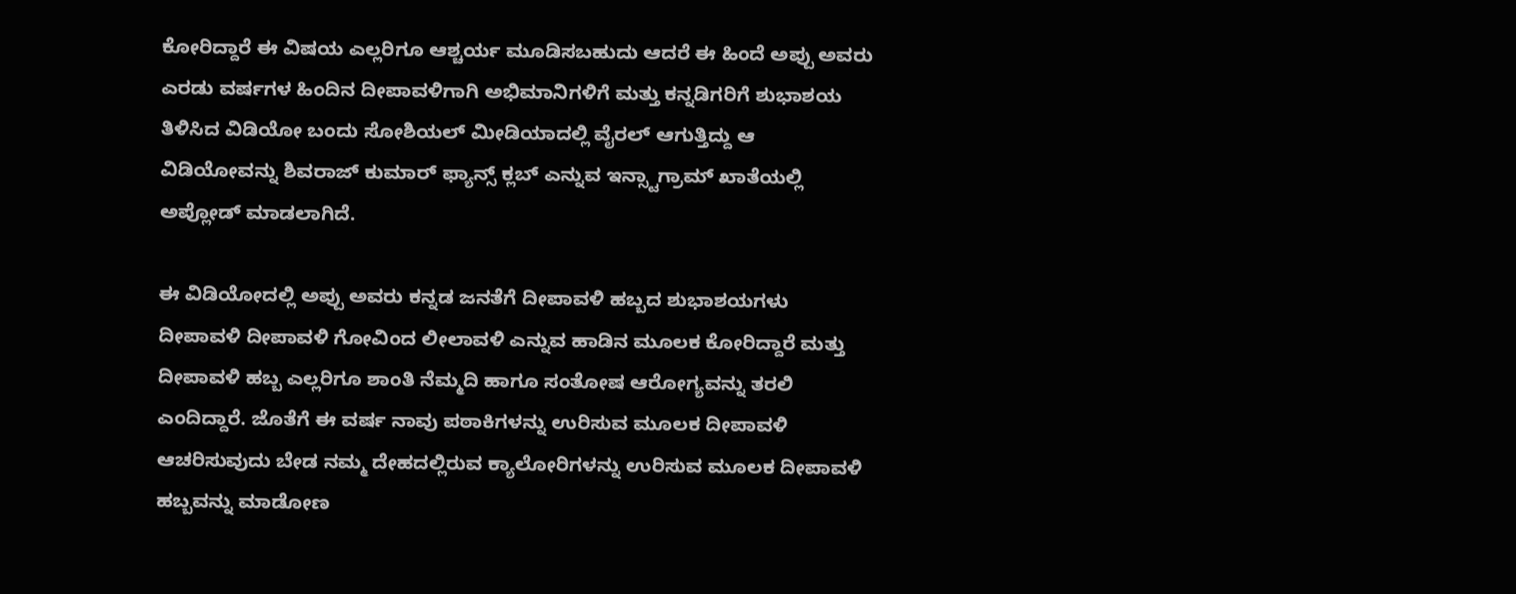ಕೋರಿದ್ದಾರೆ ಈ ವಿಷಯ ಎಲ್ಲರಿಗೂ ಆಶ್ಚರ್ಯ ಮೂಡಿಸಬಹುದು ಆದರೆ ಈ ಹಿಂದೆ ಅಪ್ಪು ಅವರು ಎರಡು ವರ್ಷಗಳ ಹಿಂದಿನ ದೀಪಾವಳಿಗಾಗಿ ಅಭಿಮಾನಿಗಳಿಗೆ ಮತ್ತು ಕನ್ನಡಿಗರಿಗೆ ಶುಭಾಶಯ ತಿಳಿಸಿದ ವಿಡಿಯೋ ಬಂದು ಸೋಶಿಯಲ್ ಮೀಡಿಯಾದಲ್ಲಿ ವೈರಲ್ ಆಗುತ್ತಿದ್ದು ಆ ವಿಡಿಯೋವನ್ನು ಶಿವರಾಜ್ ಕುಮಾರ್ ಫ್ಯಾನ್ಸ್ ಕ್ಲಬ್ ಎನ್ನುವ ಇನ್ಸ್ಟಾಗ್ರಾಮ್ ಖಾತೆಯಲ್ಲಿ ಅಪ್ಲೋಡ್ ಮಾಡಲಾಗಿದೆ.

ಈ ವಿಡಿಯೋದಲ್ಲಿ ಅಪ್ಪು ಅವರು ಕನ್ನಡ ಜನತೆಗೆ ದೀಪಾವಳಿ ಹಬ್ಬದ ಶುಭಾಶಯಗಳು ದೀಪಾವಳಿ ದೀಪಾವಳಿ ಗೋವಿಂದ ಲೀಲಾವಳಿ ಎನ್ನುವ ಹಾಡಿನ ಮೂಲಕ ಕೋರಿದ್ದಾರೆ ಮತ್ತು ದೀಪಾವಳಿ ಹಬ್ಬ ಎಲ್ಲರಿಗೂ ಶಾಂತಿ ನೆಮ್ಮದಿ ಹಾಗೂ ಸಂತೋಷ ಆರೋಗ್ಯವನ್ನು ತರಲಿ ಎಂದಿದ್ದಾರೆ. ಜೊತೆಗೆ ಈ ವರ್ಷ ನಾವು ಪಠಾಕಿಗಳನ್ನು ಉರಿಸುವ ಮೂಲಕ ದೀಪಾವಳಿ ಆಚರಿಸುವುದು ಬೇಡ ನಮ್ಮ ದೇಹದಲ್ಲಿರುವ ಕ್ಯಾಲೋರಿಗಳನ್ನು ಉರಿಸುವ ಮೂಲಕ ದೀಪಾವಳಿ ಹಬ್ಬವನ್ನು ಮಾಡೋಣ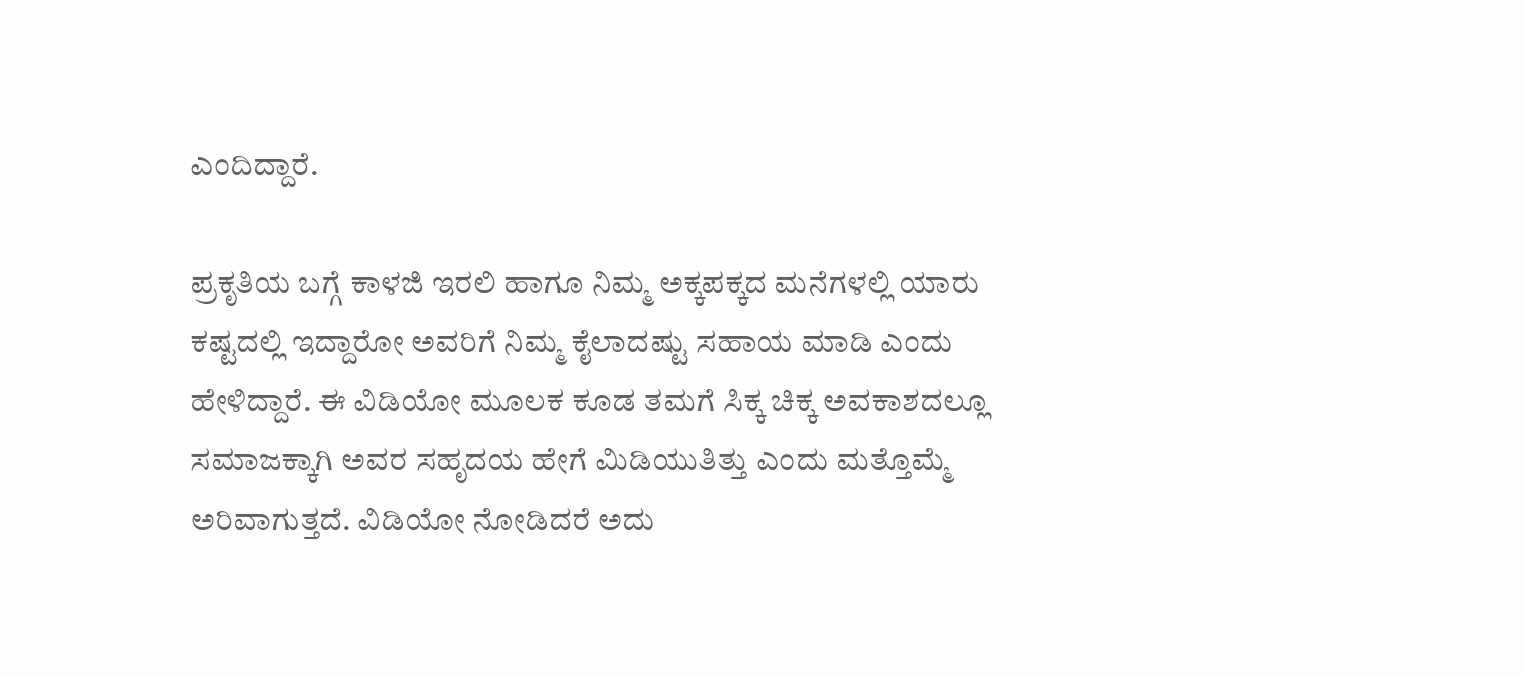ಎಂದಿದ್ದಾರೆ.

ಪ್ರಕೃತಿಯ ಬಗ್ಗೆ ಕಾಳಜಿ ಇರಲಿ ಹಾಗೂ ನಿಮ್ಮ ಅಕ್ಕಪಕ್ಕದ ಮನೆಗಳಲ್ಲಿ ಯಾರು ಕಷ್ಟದಲ್ಲಿ ಇದ್ದಾರೋ ಅವರಿಗೆ ನಿಮ್ಮ ಕೈಲಾದಷ್ಟು ಸಹಾಯ ಮಾಡಿ ಎಂದು ಹೇಳಿದ್ದಾರೆ. ಈ ವಿಡಿಯೋ ಮೂಲಕ ಕೂಡ ತಮಗೆ ಸಿಕ್ಕ ಚಿಕ್ಕ ಅವಕಾಶದಲ್ಲೂ ಸಮಾಜಕ್ಕಾಗಿ ಅವರ ಸಹೃದಯ ಹೇಗೆ ಮಿಡಿಯುತಿತ್ತು ಎಂದು ಮತ್ತೊಮ್ಮೆ ಅರಿವಾಗುತ್ತದೆ. ವಿಡಿಯೋ ನೋಡಿದರೆ ಅದು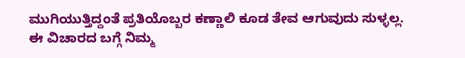ಮುಗಿಯುತ್ತಿದ್ದಂತೆ ಪ್ರತಿಯೊಬ್ಬರ ಕಣ್ಣಾಲಿ ಕೂಡ ತೇವ ಆಗುವುದು ಸುಳ್ಳಲ್ಲ. ಈ ವಿಚಾರದ ಬಗ್ಗೆ ನಿಮ್ಮ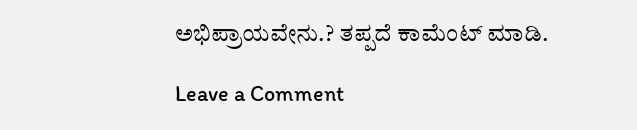ಅಭಿಪ್ರಾಯವೇನು.? ತಪ್ಪದೆ ಕಾಮೆಂಟ್ ಮಾಡಿ.

Leave a Comment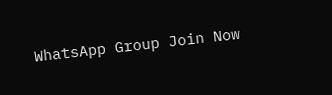WhatsApp Group Join Now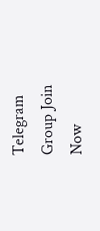Telegram Group Join Now